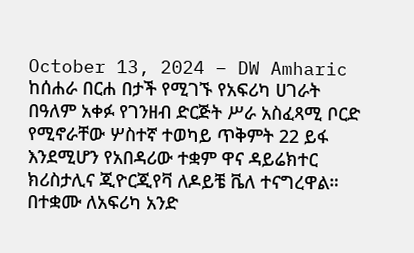October 13, 2024 – DW Amharic
ከሰሐራ በርሐ በታች የሚገኙ የአፍሪካ ሀገራት በዓለም አቀፉ የገንዘብ ድርጅት ሥራ አስፈጻሚ ቦርድ የሚኖራቸው ሦስተኛ ተወካይ ጥቅምት 22 ይፋ እንደሚሆን የአበዳሪው ተቋም ዋና ዳይሬክተር ክሪስታሊና ጂዮርጂየቫ ለዶይቼ ቬለ ተናግረዋል። በተቋሙ ለአፍሪካ አንድ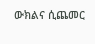ውክልና ሲጨመር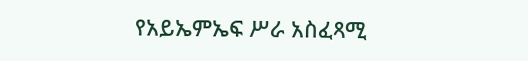የአይኤምኤፍ ሥራ አስፈጻሚ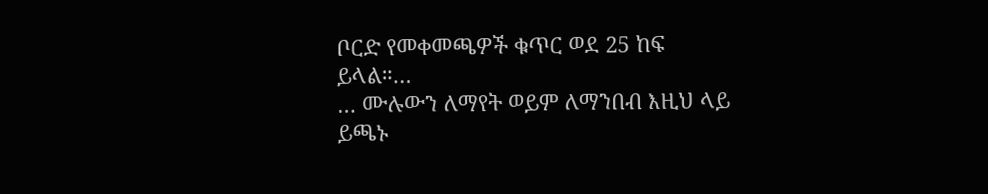ቦርድ የመቀመጫዎች ቁጥር ወደ 25 ከፍ ይላል።…
… ሙሉውን ለማየት ወይም ለማንበብ እዚህ ላይ ይጫኑ